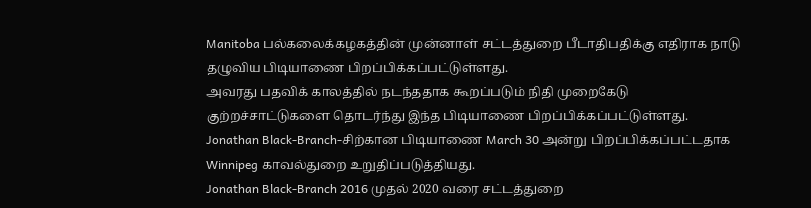Manitoba பல்கலைக்கழகத்தின் முன்னாள் சட்டத்துறை பீடாதிபதிக்கு எதிராக நாடு தழுவிய பிடியாணை பிறப்பிக்கப்பட்டுள்ளது.
அவரது பதவிக் காலத்தில் நடந்ததாக கூறப்படும் நிதி முறைகேடு குற்றச்சாட்டுகளை தொடர்ந்து இந்த பிடியாணை பிறப்பிக்கப்பட்டுள்ளது.
Jonathan Black-Branch-சிற்கான பிடியாணை March 30 அன்று பிறப்பிக்கப்பட்டதாக Winnipeg காவல்துறை உறுதிப்படுத்தியது.
Jonathan Black-Branch 2016 முதல் 2020 வரை சட்டத்துறை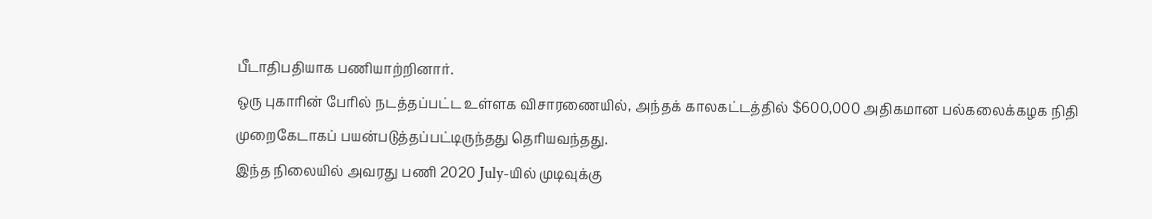பீடாதிபதியாக பணியாற்றினார்.
ஒரு புகாரின் பேரில் நடத்தப்பட்ட உள்ளக விசாரணையில், அந்தக் காலகட்டத்தில் $600,000 அதிகமான பல்கலைக்கழக நிதி முறைகேடாகப் பயன்படுத்தப்பட்டிருந்தது தெரியவந்தது.
இந்த நிலையில் அவரது பணி 2020 July-யில் முடிவுக்கு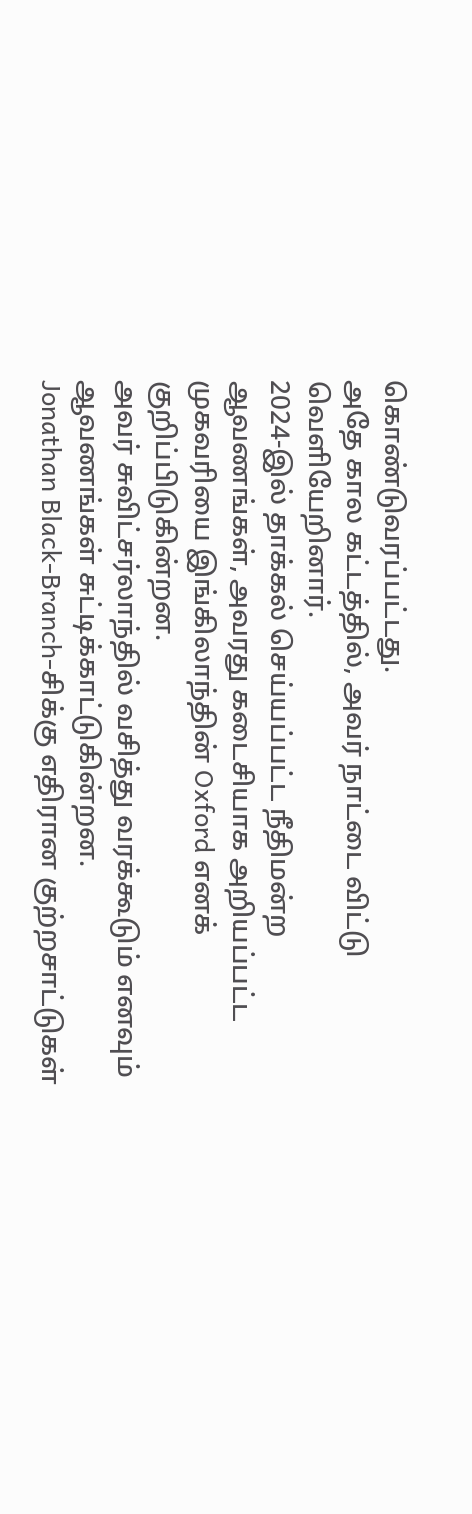கொண்டுவரப்பட்டது.
அதே கால கட்டத்தில், அவர் நாட்டை விட்டு வெளியேறினார்.
2024-இல் தாக்கல் செய்யப்பட்ட நீதிமன்ற ஆவணங்கள், அவரது கடைசியாக அறியப்பட்ட முகவரியை இங்கிலாந்தின் Oxford எனக் குறிப்பிடுகின்றன.
அவர் சுவிட்சர்லாந்தில் வசித்து வரக்கூடும் எனவும் ஆவணங்கள் சுட்டிக்காட்டுகின்றன.
Jonathan Black-Branch-சிக்கு எதிரான குற்றசாட்டுகள்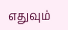எதுவும்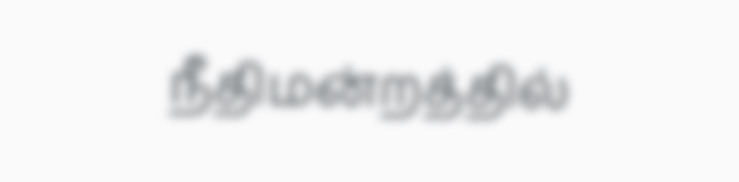நீதிமன்றத்தில்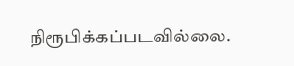நிரூபிக்கப்படவில்லை.